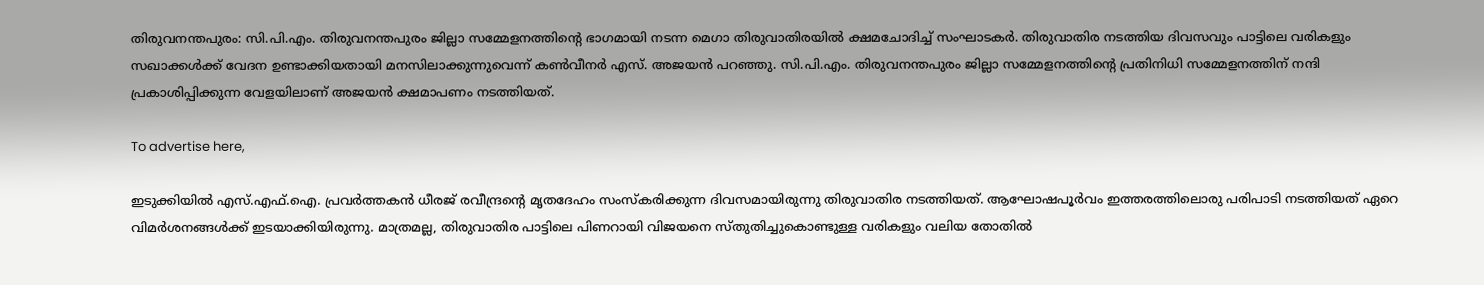തിരുവനന്തപുരം: സി.പി.എം. തിരുവനന്തപുരം ജില്ലാ സമ്മേളനത്തിന്റെ ഭാഗമായി നടന്ന മെഗാ തിരുവാതിരയില്‍ ക്ഷമചോദിച്ച് സംഘാടകര്‍. തിരുവാതിര നടത്തിയ ദിവസവും പാട്ടിലെ വരികളും സഖാക്കള്‍ക്ക് വേദന ഉണ്ടാക്കിയതായി മനസിലാക്കുന്നുവെന്ന് കണ്‍വീനര്‍ എസ്. അജയന്‍ പറഞ്ഞു. സി.പി.എം. തിരുവനന്തപുരം ജില്ലാ സമ്മേളനത്തിന്റെ പ്രതിനിധി സമ്മേളനത്തിന് നന്ദി പ്രകാശിപ്പിക്കുന്ന വേളയിലാണ് അജയന്‍ ക്ഷമാപണം നടത്തിയത്.

To advertise here,

ഇടുക്കിയില്‍ എസ്.എഫ്.ഐ. പ്രവര്‍ത്തകന്‍ ധീരജ് രവീന്ദ്രന്റെ മൃതദേഹം സംസ്‌കരിക്കുന്ന ദിവസമായിരുന്നു തിരുവാതിര നടത്തിയത്. ആഘോഷപൂര്‍വം ഇത്തരത്തിലൊരു പരിപാടി നടത്തിയത് ഏറെ വിമര്‍ശനങ്ങള്‍ക്ക് ഇടയാക്കിയിരുന്നു. മാത്രമല്ല, തിരുവാതിര പാട്ടിലെ പിണറായി വിജയനെ സ്തുതിച്ചുകൊണ്ടുള്ള വരികളും വലിയ തോതില്‍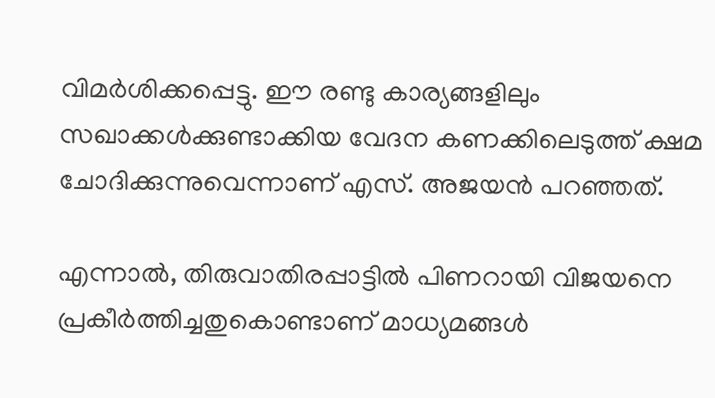വിമര്‍ശിക്കപ്പെട്ടു. ഈ രണ്ടു കാര്യങ്ങളിലും സഖാക്കള്‍ക്കുണ്ടാക്കിയ വേദന കണക്കിലെടുത്ത് ക്ഷമ ചോദിക്കുന്നുവെന്നാണ് എസ്. അജയന്‍ പറഞ്ഞത്.

എന്നാല്‍, തിരുവാതിരപ്പാട്ടില്‍ പിണറായി വിജയനെ പ്രകീര്‍ത്തിച്ചതുകൊണ്ടാണ് മാധ്യമങ്ങള്‍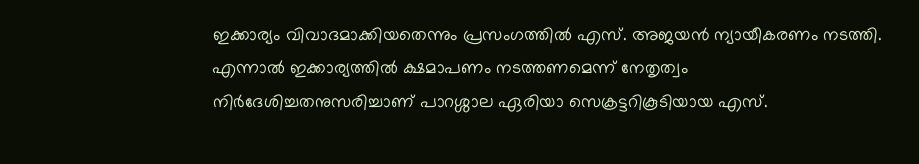ഇക്കാര്യം വിവാദമാക്കിയതെന്നും പ്രസംഗത്തില്‍ എസ്. അജയന്‍ ന്യായീകരണം നടത്തി. എന്നാല്‍ ഇക്കാര്യത്തില്‍ ക്ഷമാപണം നടത്തണമെന്ന് നേതൃത്വം നിര്‍ദേശിച്ചതനുസരിച്ചാണ് പാറശ്ശാല ഏരിയാ സെക്രട്ടറികൂടിയായ എസ്.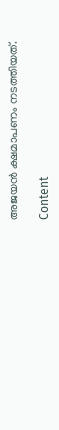അജയന്‍ ക്ഷമാപണം നടത്തിയത്.

Content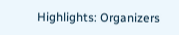Highlights: Organizers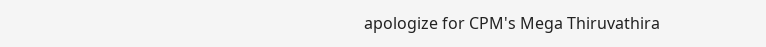apologize for CPM's Mega Thiruvathira